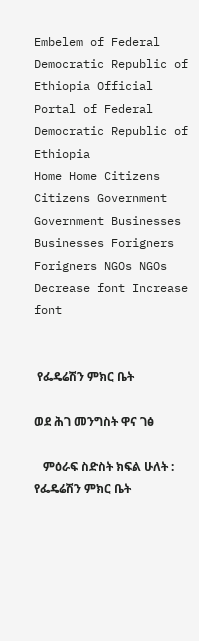Embelem of Federal Democratic Republic of Ethiopia Official Portal of Federal  Democratic Republic of Ethiopia
Home Home Citizens Citizens Government Government Businesses Businesses Forigners Forigners NGOs NGOs Decrease font Increase font


 የፌዴሬሽን ምክር ቤት

ወደ ሕገ መንግስት ዋና ገፅ

   ምዕራፍ ስድስት ክፍል ሁለት : የፌዴሬሽን ምክር ቤት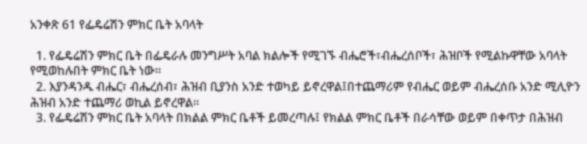አንቀጽ 61 የፌዴሬሽን ምክር ቤት አባላት

  1. የፌዴሬሽን ምክር ቤት በፌዴራሉ መንግሥት አባል ክልሎች የሚገኙ ብሔሮች፣ብሔረሰቦች፣ ሕዝቦች የሚልኩዋቸው አባላት የሚወከሉበት ምክር ቤት ነው፡፡
  2. እያንዳንዱ ብሔር፣ ብሔረሰብ፣ ሕዝብ ቢያንስ አንድ ተወካይ ይኖረዋል፤በተጨማሪም የብሔር ወይም ብሔረሰቡ አንድ ሚሊዮን ሕዝብ አንድ ተጨማሪ ወኪል ይኖረዋል፡፡
  3. የፌዴሬሽን ምክር ቤት አባላት በክልል ምክር ቤቶች ይመረጣሉ፤ የክልል ምክር ቤቶች በራሳቸው ወይም በቀጥታ በሕዝብ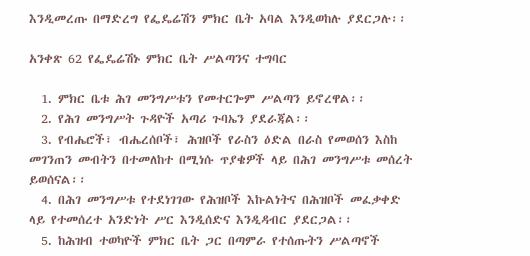እንዲመረጡ በማድረግ የፌዴሬሽን ምክር ቤት አባል እንዲወከሉ ያደርጋሉ፡፡

አንቀጽ 62 የፌዴሬሽኑ ምክር ቤት ሥልጣንና ተግባር

  1. ምክር ቤቱ ሕገ መንግሥቱን የመተርጐም ሥልጣን ይኖረዋል፡፡
  2. የሕገ መንግሥት ጉዳዮች አጣሪ ጉባኤን ያደራጃል፡፡
  3. የብሔሮች፣ ብሔረሰቦች፣ ሕዝቦች የራስን ዕድል በራስ የመወሰን እስከ መገንጠን መብትን በተመለከተ በሚነሱ ጥያቄዎች ላይ በሕገ መንግሥቱ መሰረት ይወሰናል፡፡
  4. በሕገ መንግሥቱ የተደነገገው የሕዝቦች እኩልነትና በሕዝቦች መፈቃቀድ ላይ የተመሰረተ አንድነት ሥር እንዲሰድና እንዲዳብር ያደርጋል፡፡
  5. ከሕዝብ ተወካዮች ምክር ቤት ጋር በጣምራ የተሰጡትን ሥልጣኖች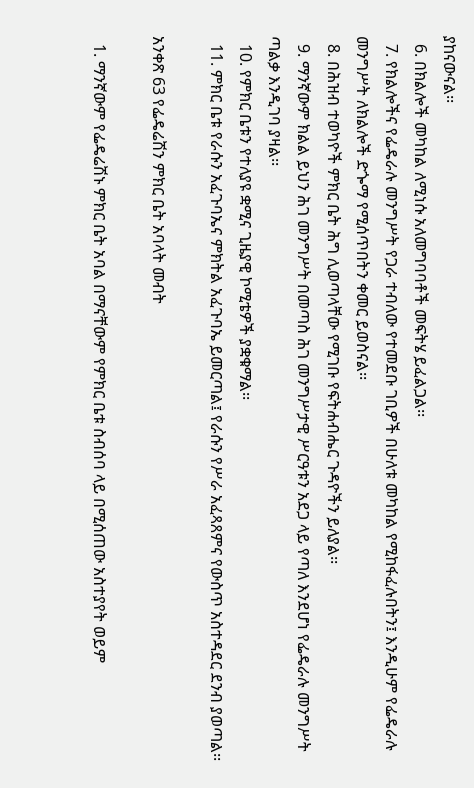ያከናውናል፡፡
  6. በክልሎች መካከል ለሚነሱ አለመግባባቶች መፍትሄ ይፈልጋል፡፡
  7. የክልሎችና የፌዴራሉ መንግሥት የጋራ ተብለው የተመደቡ ገቢዎች በሁለቱ መካከል የሚከፋፈሉበትን፤ እንዲሁም የፌዴራሉ መንግሥት ለክልሎች ድጐማ የሚሰጥበትን ቀመር ይወስናል፡፡
  8. በሕዝብ ተወካዮች ምክር ቤት ሕግ ሊወጣላቸው የሚገቡ የፍትሐብሔር ጉዳዮችን ይለያል፡፡
  9. ማንኛውም ክልል ይህን ሕገ መንግሥት በመጣስ ሕገ መንግሥታዊ ሥርዓቱን አደጋ ላይ የጣለ እንደሆነ የፌዴራሉ መንግሥት ጣልቃ እንዲገባ ያዛል፡፡
  10. የምክር ቤቱን የተለያዩ ቋሚና ጊዜያዊ ኮሚቴዎች ያቋቁማል፡፡
  11. ምክር ቤቱ የራሱን አፈጉባኤና ምክትል አፈጉባኤ ይመርጣል፤ የራሱን የሥራ አፈጻጸምና የውስጥ አስተዳደር ደንብ ያወጣል፡፡

አንቀጽ 63 የፌዴሬሽን ምክር ቤት አባላት መብት

  1. ማንኛውም የፌዴሬሽኑ ምክር ቤት አባል በማናቸውም የምክር ቤቱ ስብሰባ ላይ በሚሰጠው አስተያየት ወይም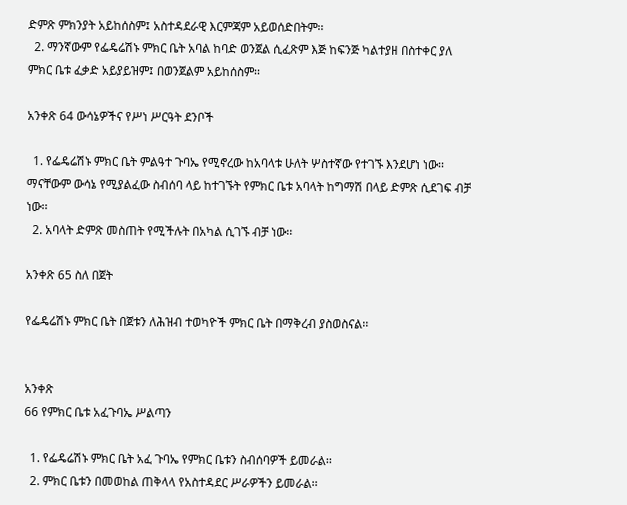ድምጽ ምክንያት አይከሰስም፤ አስተዳደራዊ እርምጃም አይወሰድበትም፡፡
  2. ማንኛውም የፌዴሬሽኑ ምክር ቤት አባል ከባድ ወንጀል ሲፈጽም እጅ ከፍንጅ ካልተያዘ በስተቀር ያለ ምክር ቤቱ ፈቃድ አይያይዝም፤ በወንጀልም አይከሰስም፡፡

አንቀጽ 64 ውሳኔዎችና የሥነ ሥርዓት ደንቦች

  1. የፌዴሬሽኑ ምክር ቤት ምልዓተ ጉባኤ የሚኖረው ከአባላቱ ሁለት ሦስተኛው የተገኙ እንደሆነ ነው፡፡ ማናቸውም ውሳኔ የሚያልፈው ስብሰባ ላይ ከተገኙት የምክር ቤቱ አባላት ከግማሽ በላይ ድምጽ ሲደገፍ ብቻ ነው፡፡
  2. አባላት ድምጽ መስጠት የሚችሉት በአካል ሲገኙ ብቻ ነው፡፡

አንቀጽ 65 ስለ በጀት

የፌዴሬሽኑ ምክር ቤት በጀቱን ለሕዝብ ተወካዮች ምክር ቤት በማቅረብ ያስወስናል፡፡


አንቀጽ
66 የምክር ቤቱ አፈጉባኤ ሥልጣን

  1. የፌዴሬሽኑ ምክር ቤት አፈ ጉባኤ የምክር ቤቱን ስብሰባዎች ይመራል፡፡
  2. ምክር ቤቱን በመወከል ጠቅላላ የአስተዳደር ሥራዎችን ይመራል፡፡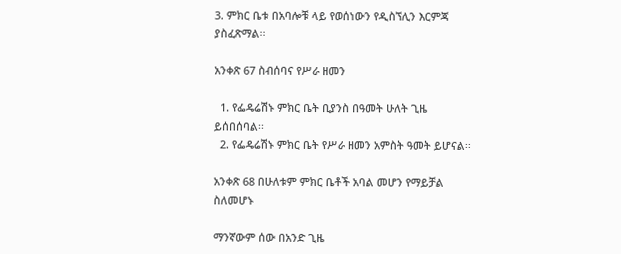3. ምክር ቤቱ በአባሎቹ ላይ የወሰነውን የዲስኘሊን እርምጃ ያስፈጽማል፡፡

አንቀጽ 67 ስብሰባና የሥራ ዘመን

  1. የፌዴሬሽኑ ምክር ቤት ቢያንስ በዓመት ሁለት ጊዜ ይሰበሰባል፡፡
  2. የፌዴሬሽኑ ምክር ቤት የሥራ ዘመን አምስት ዓመት ይሆናል፡፡

አንቀጽ 68 በሁለቱም ምክር ቤቶች አባል መሆን የማይቻል ስለመሆኑ

ማንኛውም ሰው በአንድ ጊዜ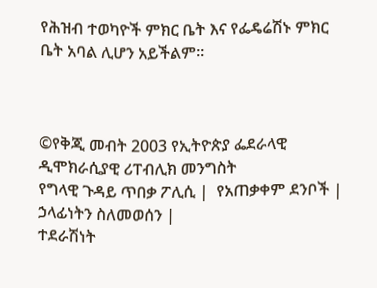የሕዝብ ተወካዮች ምክር ቤት እና የፌዴሬሽኑ ምክር ቤት አባል ሊሆን አይችልም፡፡



©የቅጂ መብት 2003 የኢትዮጵያ ፌደራላዊ ዲሞክራሲያዊ ሪፐብሊክ መንግስት
የግላዊ ጉዳይ ጥበቃ ፖሊሲ |  የአጠቃቀም ደንቦች |  ኃላፊነትን ስለመወሰን |
ተደራሽነት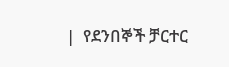|  የደንበኞች ቻርተር